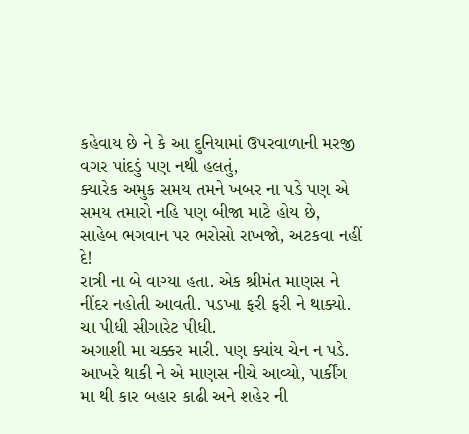કહેવાય છે ને કે આ દુનિયામાં ઉપરવાળાની મરજી વગર પાંદડું પણ નથી હલતું,
ક્યારેક અમુક સમય તમને ખબર ના પડે પણ એ સમય તમારો નહિ પણ બીજા માટે હોય છે,
સાહેબ ભગવાન પર ભરોસો રાખજો, અટકવા નહીં દે!
રાત્રી ના બે વાગ્યા હતા. એક શ્રીમંત માણસ ને નીંદર નહોતી આવતી. પડખા ફરી ફરી ને થાક્યો. ચા પીધી સીગારેટ પીધી.
અગાશી મા ચક્કર મારી. પણ ક્યાંય ચેન ન પડે. આખરે થાકી ને એ માણસ નીચે આવ્યો, પાર્કીંગ મા થી કાર બહાર કાઢી અને શહેર ની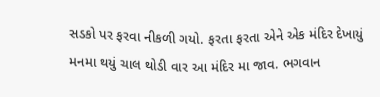સડકો પર ફરવા નીકળી ગયો. ફરતા ફરતા એને એક મંદિર દેખાયું મનમા થયું ચાલ થોડી વાર આ મંદિર મા જાવ. ભગવાન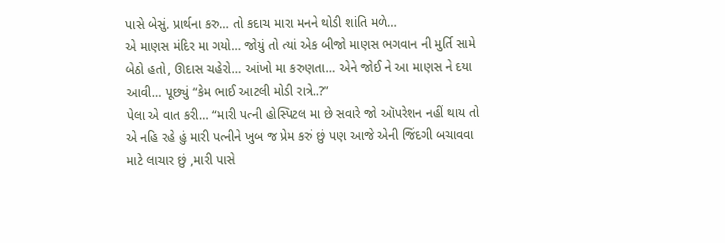પાસે બેસું. પ્રાર્થના કરુ… તો કદાચ મારા મનને થોડી શાંતિ મળે…
એ માણસ મંદિર મા ગયો… જોયું તો ત્યાં એક બીજો માણસ ભગવાન ની મુર્તિ સામે બેઠો હતો, ઊદાસ ચહેરો… આંખો મા કરુણતા… એને જોઈ ને આ માણસ ને દયા આવી… પૂછ્યું “કેમ ભાઈ આટલી મોડી રાત્રે..?”
પેલા એ વાત કરી… “મારી પત્ની હોસ્પિટલ મા છે સવારે જો ઑપરેશન નહીં થાય તો એ નહિ રહે હું મારી પત્નીને ખુબ જ પ્રેમ કરું છું પણ આજે એની જિંદગી બચાવવા માટે લાચાર છું ,મારી પાસે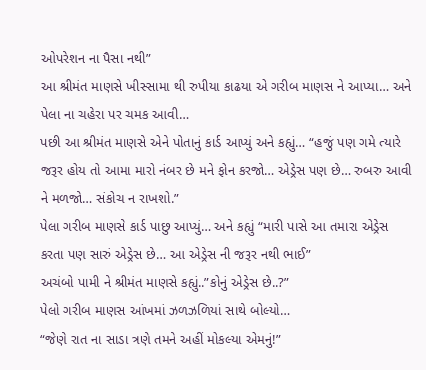ઓપરેશન ના પૈસા નથી”
આ શ્રીમંત માણસે ખીસ્સામા થી રુપીયા કાઢયા એ ગરીબ માણસ ને આપ્યા… અને પેલા ના ચહેરા પર ચમક આવી…
પછી આ શ્રીમંત માણસે એને પોતાનું કાર્ડ આપ્યું અને કહ્યું… “હજું પણ ગમે ત્યારે જરૂર હોય તો આમા મારો નંબર છે મને ફોન કરજો… એડ્રેસ પણ છે… રુબરુ આવી ને મળજો… સંકોચ ન રાખશો.”
પેલા ગરીબ માણસે કાર્ડ પાછુ આપ્યું… અને કહ્યું “મારી પાસે આ તમારા એડ્રેસ કરતા પણ સારું એડ્રેસ છે… આ એડ્રેસ ની જરૂર નથી ભાઈ”
અચંબો પામી ને શ્રીમંત માણસે કહ્યું..”કોનું એડ્રેસ છે..?”
પેલો ગરીબ માણસ આંખમાં ઝળઝળિયાં સાથે બોલ્યો…
“જેણે રાત ના સાડા ત્રણે તમને અહીં મોકલ્યા એમનું!”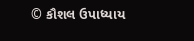© કૌશલ ઉપાધ્યાય